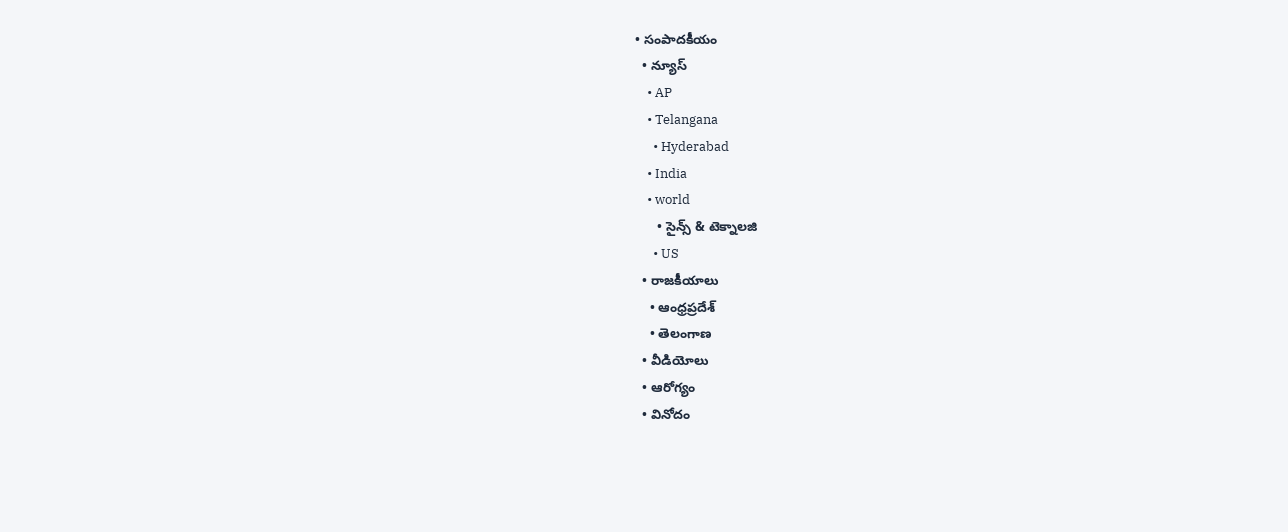• సంపాదకీయం
  • న్యూస్
    • AP
    • Telangana
      • Hyderabad
    • India
    • world
      • సైన్స్ & టెక్నాలజి
      • US
  • రాజకీయాలు
    • ఆంధ్రప్రదేశ్
    • తెలంగాణ
  • వీడియోలు
  • ఆరోగ్యం
  • వినోదం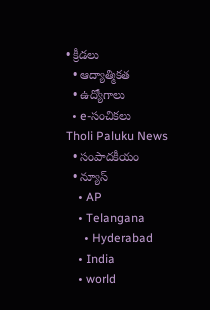• క్రీడలు
  • ఆద్యాత్మికత
  • ఉద్యోగాలు
  • e-సంచికలు
Tholi Paluku News
  • సంపాదకీయం
  • న్యూస్
    • AP
    • Telangana
      • Hyderabad
    • India
    • world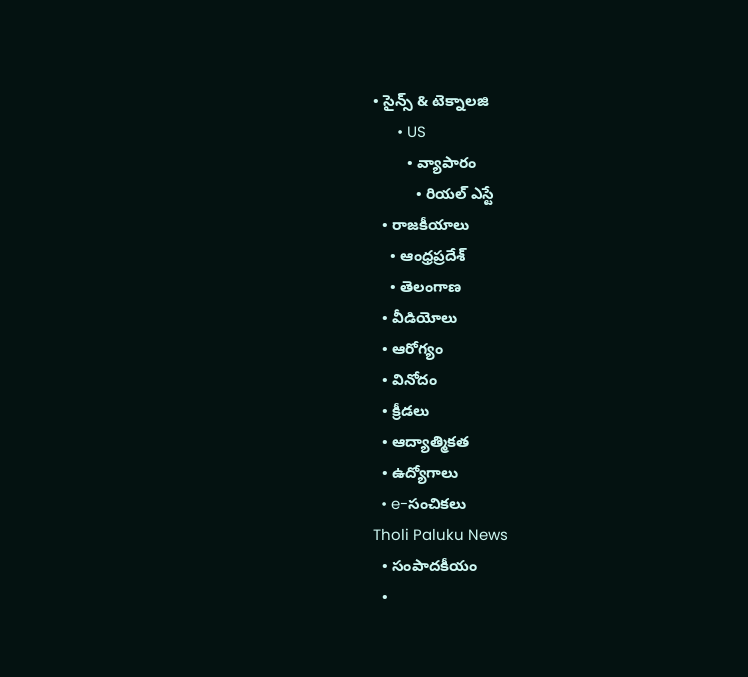• సైన్స్ & టెక్నాలజి
      • US
        • వ్యాపారం
          • రియల్ ఎస్టే
  • రాజకీయాలు
    • ఆంధ్రప్రదేశ్
    • తెలంగాణ
  • వీడియోలు
  • ఆరోగ్యం
  • వినోదం
  • క్రీడలు
  • ఆద్యాత్మికత
  • ఉద్యోగాలు
  • e-సంచికలు
Tholi Paluku News
  • సంపాదకీయం
  •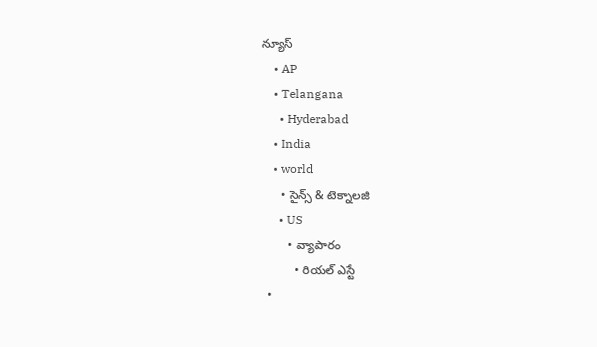న్యూస్
    • AP
    • Telangana
      • Hyderabad
    • India
    • world
      • సైన్స్ & టెక్నాలజి
      • US
        • వ్యాపారం
          • రియల్ ఎస్టే
  •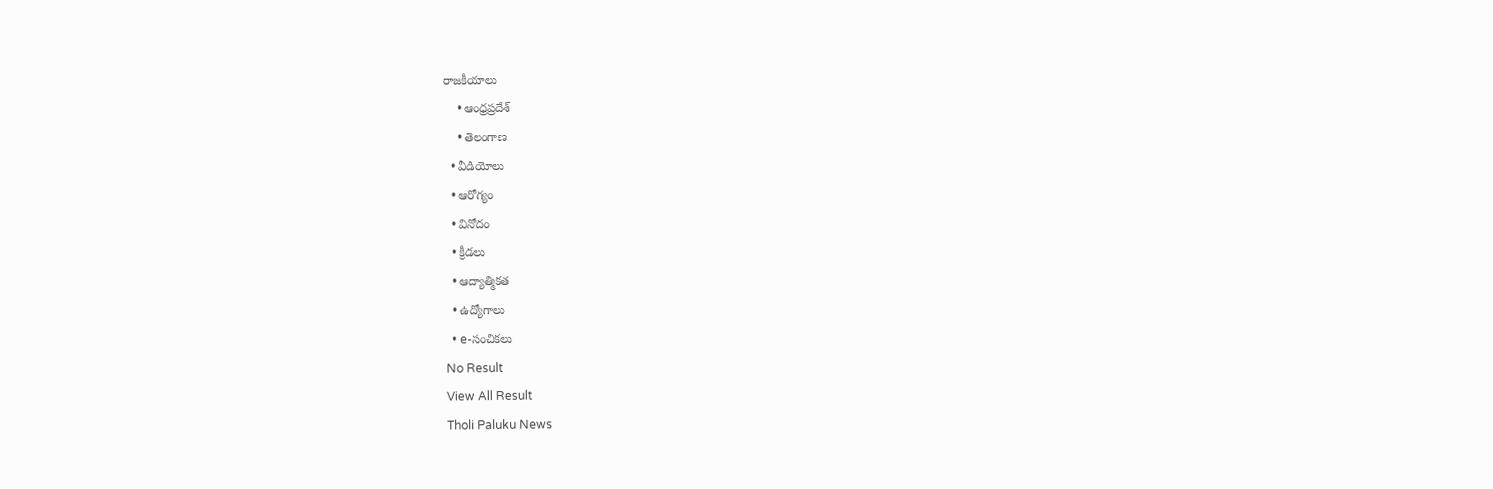రాజకీయాలు
    • ఆంధ్రప్రదేశ్
    • తెలంగాణ
  • వీడియోలు
  • ఆరోగ్యం
  • వినోదం
  • క్రీడలు
  • ఆద్యాత్మికత
  • ఉద్యోగాలు
  • e-సంచికలు
No Result
View All Result
Tholi Paluku News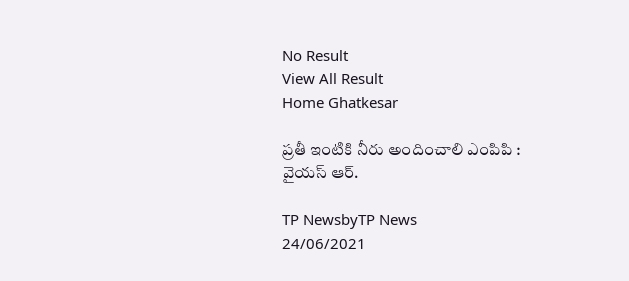No Result
View All Result
Home Ghatkesar

ప్రతీ ఇంటికి నీరు అందించాలి ఎంపిపి : వైయస్ ఆర్.

TP NewsbyTP News
24/06/2021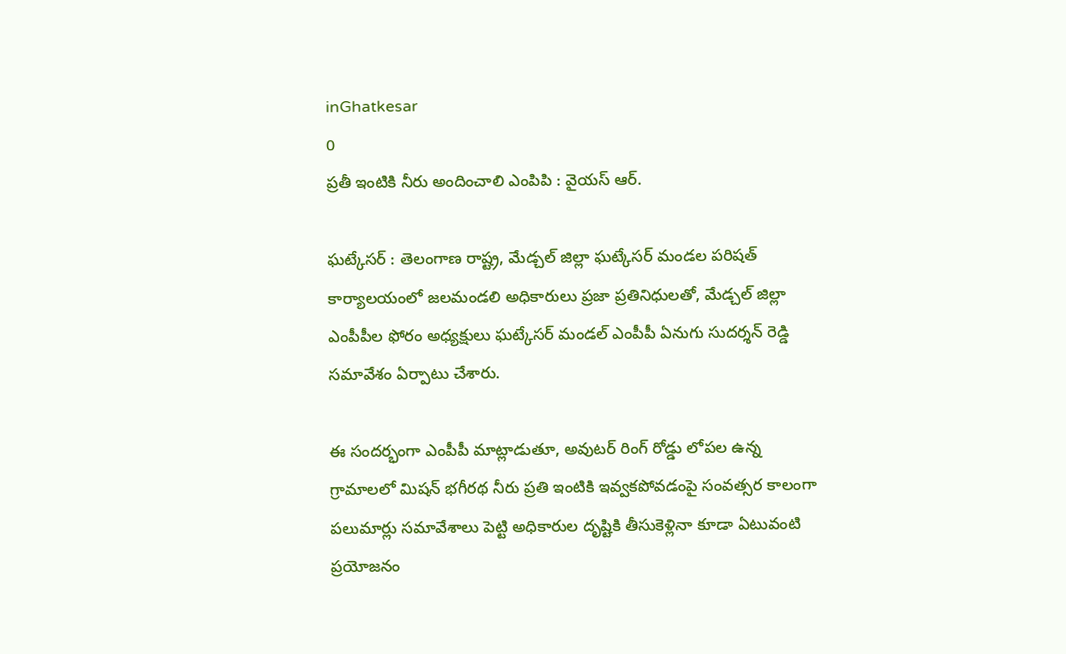inGhatkesar
0
ప్రతీ ఇంటికి నీరు అందించాలి ఎంపిపి : వైయస్ ఆర్.

ఘట్కేసర్ : తెలంగాణ రాష్ట్ర, మేడ్చల్ జిల్లా ఘట్కేసర్ మండల పరిషత్ కార్యాలయంలో జలమండలి అధికారులు ప్రజా ప్రతినిధులతో, మేడ్చల్ జిల్లా ఎంపీపీల ఫోరం అధ్యక్షులు ఘట్కేసర్ మండల్ ఎంపీపీ ఏనుగు సుదర్శన్ రెడ్డి సమావేశం ఏర్పాటు చేశారు.

ఈ సందర్భంగా ఎంపీపీ మాట్లాడుతూ, అవుటర్ రింగ్ రోడ్డు లోపల ఉన్న గ్రామాలలో మిషన్ భగీరథ నీరు ప్రతి ఇంటికి ఇవ్వకపోవడంపై సంవత్సర కాలంగా పలుమార్లు సమావేశాలు పెట్టి అధికారుల దృష్టికి తీసుకెళ్లినా కూడా ఏటువంటి ప్రయోజనం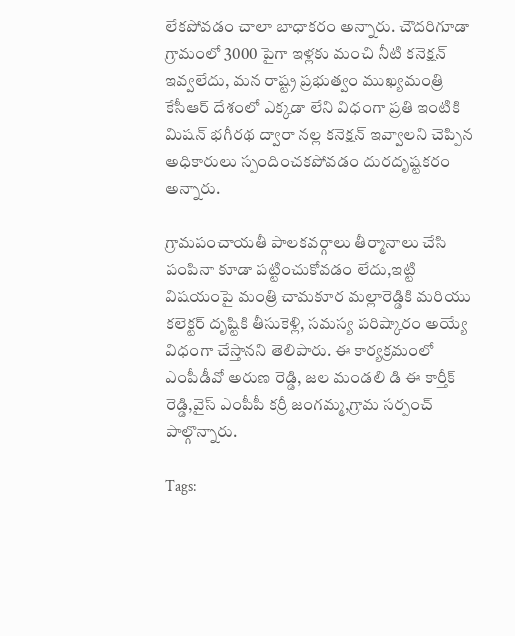లేకపోవడం చాలా బాధాకరం అన్నారు. చౌదరిగూడా గ్రామంలో 3000 పైగా ఇళ్లకు మంచి నీటి కనెక్షన్ ఇవ్వలేదు, మన రాష్ట్ర ప్రభుత్వం ముఖ్యమంత్రి కేసీఆర్ దేశంలో ఎక్కడా లేని విధంగా ప్రతి ఇంటికి మిషన్ భగీరథ ద్వారా నల్ల కనెక్షన్ ఇవ్వాలని చెప్పిన అధికారులు స్పందించకపోవడం దురదృష్టకరం అన్నారు.

గ్రామపంచాయతీ పాలకవర్గాలు తీర్మానాలు చేసి పంపినా కూడా పట్టించుకోవడం లేదు,ఇట్టి విషయంపై మంత్రి చామకూర మల్లారెడ్డికి మరియు కలెక్టర్ దృష్టికి తీసుకెళ్లి, సమస్య పరిష్కారం అయ్యే విధంగా చేస్తానని తెలిపారు. ఈ కార్యక్రమంలో ఎంపీడీవో అరుణ రెడ్డి, జల మండలి డి ఈ కార్తీక్ రెడ్డి,వైస్ ఎంపీపీ కర్రీ జంగమ్మ,గ్రామ సర్పంచ్ పాల్గొన్నారు.

Tags: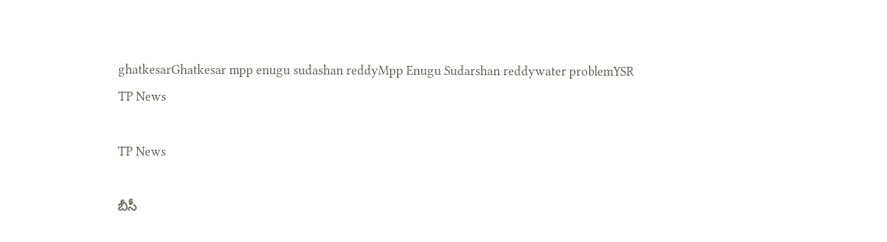ghatkesarGhatkesar mpp enugu sudashan reddyMpp Enugu Sudarshan reddywater problemYSR
TP News

TP News

బీసీ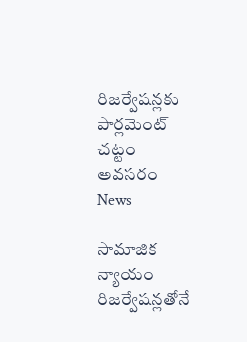రిజర్వేషన్లకు పార్లమెంట్‌ చట్టం అవసరం
News

సామాజిక న్యాయం రిజర్వేషన్లతోనే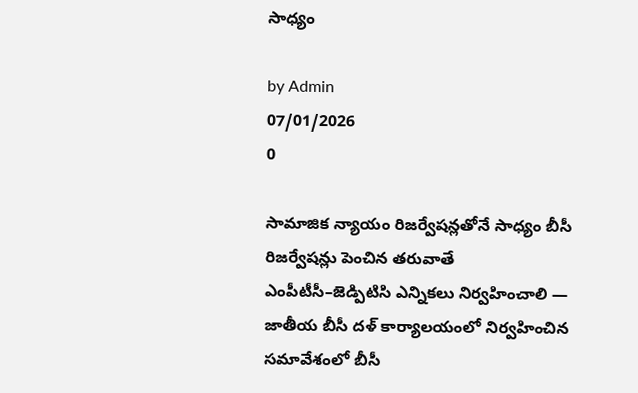సాధ్యం

by Admin
07/01/2026
0

సామాజిక న్యాయం రిజర్వేషన్లతోనే సాధ్యం బీసీ రిజర్వేషన్లు పెంచిన తరువాతే ఎంపీటీసీ–జెడ్పిటిసి ఎన్నికలు నిర్వహించాలి — జాతీయ బీసీ దళ్ కార్యాలయంలో నిర్వహించిన సమావేశంలో బీసీ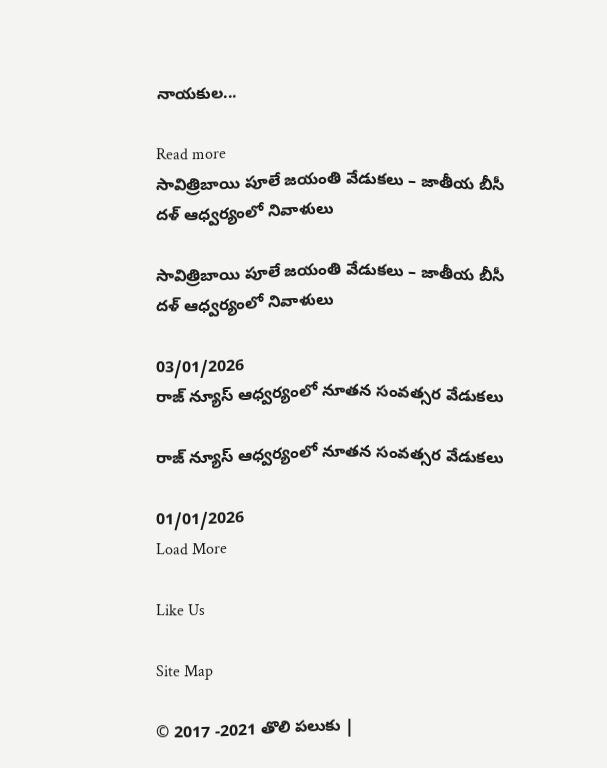నాయకుల...

Read more
సావిత్రిబాయి పూలే జయంతి వేడుకలు – జాతీయ బీసీ దళ్ ఆధ్వర్యంలో నివాళులు

సావిత్రిబాయి పూలే జయంతి వేడుకలు – జాతీయ బీసీ దళ్ ఆధ్వర్యంలో నివాళులు

03/01/2026
రాజ్ న్యూస్ ఆధ్వర్యంలో నూతన సంవత్సర వేడుకలు

రాజ్ న్యూస్ ఆధ్వర్యంలో నూతన సంవత్సర వేడుకలు

01/01/2026
Load More

Like Us

Site Map

© 2017 -2021 తొలి పలుకు |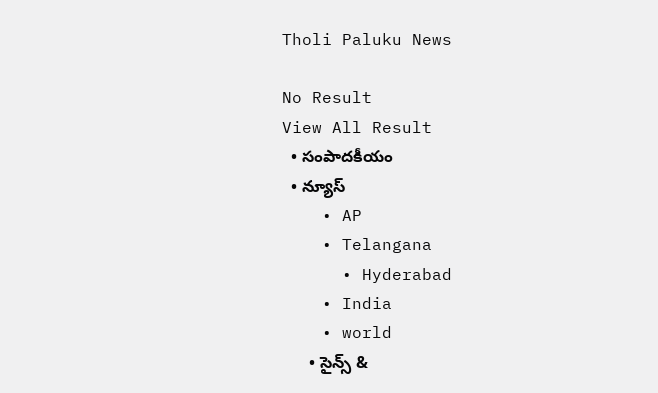Tholi Paluku News

No Result
View All Result
  • సంపాదకీయం
  • న్యూస్
    • AP
    • Telangana
      • Hyderabad
    • India
    • world
      • సైన్స్ &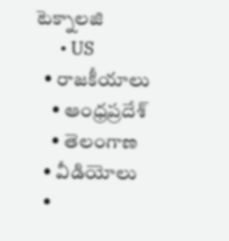టెక్నాలజి
      • US
  • రాజకీయాలు
    • ఆంధ్రప్రదేశ్
    • తెలంగాణ
  • వీడియోలు
  •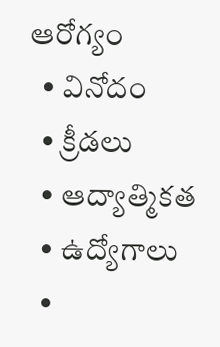ఆరోగ్యం
  • వినోదం
  • క్రీడలు
  • ఆద్యాత్మికత
  • ఉద్యోగాలు
  •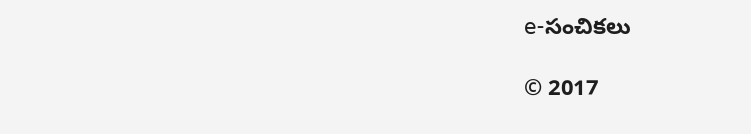e-సంచికలు

© 2017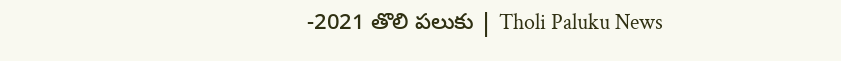-2021 తొలి పలుకు | Tholi Paluku News